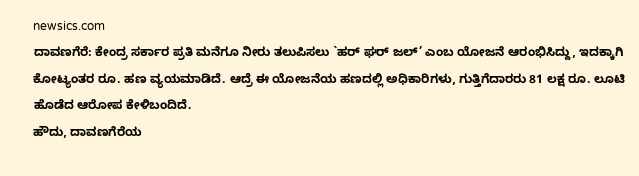newsics.com
ದಾವಣಗೆರೆ: ಕೇಂದ್ರ ಸರ್ಕಾರ ಪ್ರತಿ ಮನೆಗೂ ನೀರು ತಲುಪಿಸಲು `ಹರ್ ಘರ್ ಜಲ್’ ಎಂಬ ಯೋಜನೆ ಆರಂಭಿಸಿದ್ದು, ಇದಕ್ಕಾಗಿ ಕೋಟ್ಯಂತರ ರೂ. ಹಣ ವ್ಯಯಮಾಡಿದೆ. ಆದ್ರೆ ಈ ಯೋಜನೆಯ ಹಣದಲ್ಲಿ ಅಧಿಕಾರಿಗಳು, ಗುತ್ತಿಗೆದಾರರು 81 ಲಕ್ಷ ರೂ. ಲೂಟಿ ಹೊಡೆದ ಆರೋಪ ಕೇಳಿಬಂದಿದೆ.
ಹೌದು, ದಾವಣಗೆರೆಯ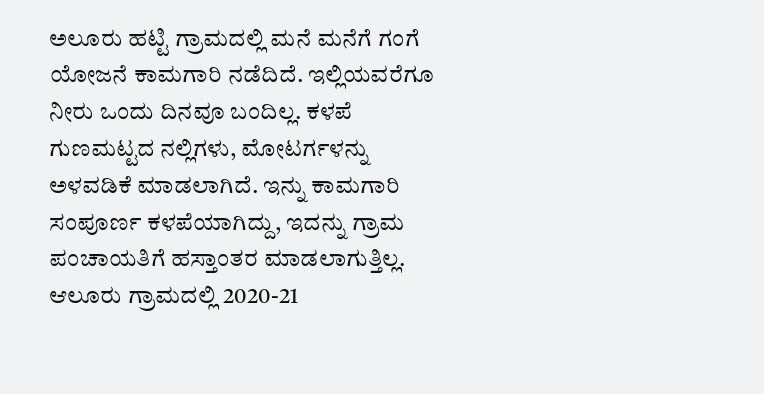ಅಲೂರು ಹಟ್ಟಿ ಗ್ರಾಮದಲ್ಲಿ ಮನೆ ಮನೆಗೆ ಗಂಗೆ ಯೋಜನೆ ಕಾಮಗಾರಿ ನಡೆದಿದೆ. ಇಲ್ಲಿಯವರೆಗೂ ನೀರು ಒಂದು ದಿನವೂ ಬಂದಿಲ್ಲ. ಕಳಪೆ ಗುಣಮಟ್ಟದ ನಲ್ಲಿಗಳು, ಮೋಟರ್ಗಳನ್ನು ಅಳವಡಿಕೆ ಮಾಡಲಾಗಿದೆ. ಇನ್ನು ಕಾಮಗಾರಿ ಸಂಪೂರ್ಣ ಕಳಪೆಯಾಗಿದ್ದು, ಇದನ್ನು ಗ್ರಾಮ ಪಂಚಾಯತಿಗೆ ಹಸ್ತಾಂತರ ಮಾಡಲಾಗುತ್ತಿಲ್ಲ.
ಆಲೂರು ಗ್ರಾಮದಲ್ಲಿ 2020-21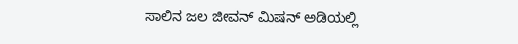ಸಾಲಿನ ಜಲ ಜೀವನ್ ಮಿಷನ್ ಅಡಿಯಲ್ಲಿ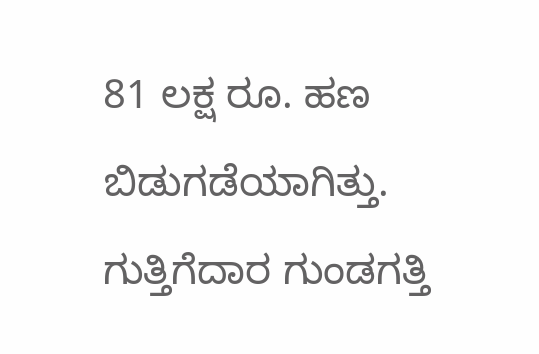81 ಲಕ್ಷ ರೂ. ಹಣ ಬಿಡುಗಡೆಯಾಗಿತ್ತು. ಗುತ್ತಿಗೆದಾರ ಗುಂಡಗತ್ತಿ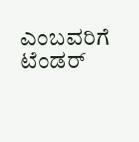ಎಂಬವರಿಗೆ ಟೆಂಡರ್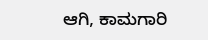ಆಗಿ, ಕಾಮಗಾರಿ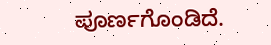ಪೂರ್ಣಗೊಂಡಿದೆ.